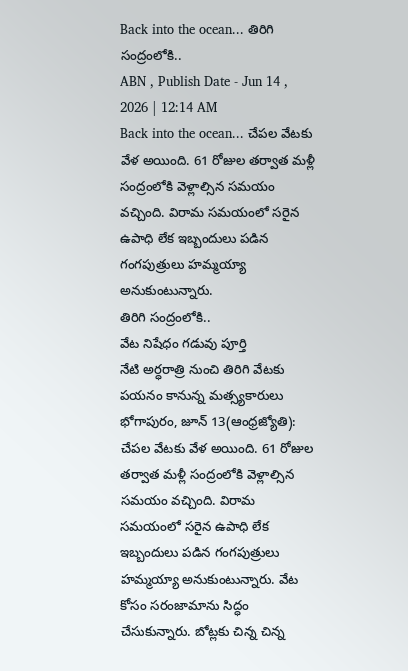Back into the ocean... తిరిగి సంద్రంలోకి..
ABN , Publish Date - Jun 14 , 2026 | 12:14 AM
Back into the ocean... చేపల వేటకు వేళ అయింది. 61 రోజుల తర్వాత మళ్లీ సంద్రంలోకి వెళ్లాల్సిన సమయం వచ్చింది. విరామ సమయంలో సరైన ఉపాధి లేక ఇబ్బందులు పడిన గంగపుత్రులు హమ్మయ్యా అనుకుంటున్నారు.
తిరిగి సంద్రంలోకి..
వేట నిషేధం గడువు పూర్తి
నేటి అర్ధరాత్రి నుంచి తిరిగి వేటకు పయనం కానున్న మత్స్యకారులు
భోగాపురం, జూన్ 13(ఆంధ్రజ్యోతి): చేపల వేటకు వేళ అయింది. 61 రోజుల తర్వాత మళ్లీ సంద్రంలోకి వెళ్లాల్సిన సమయం వచ్చింది. విరామ సమయంలో సరైన ఉపాధి లేక ఇబ్బందులు పడిన గంగపుత్రులు హమ్మయ్యా అనుకుంటున్నారు. వేట కోసం సరంజామాను సిద్ధం చేసుకున్నారు. బోట్లకు చిన్న చిన్న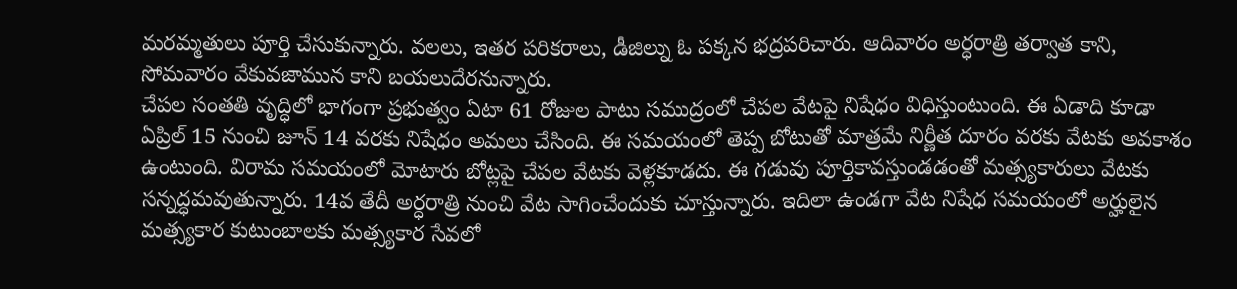మరమ్మతులు పూర్తి చేసుకున్నారు. వలలు, ఇతర పరికరాలు, డీజిల్ను ఓ పక్కన భద్రపరిచారు. ఆదివారం అర్ధరాత్రి తర్వాత కాని, సోమవారం వేకువజామున కాని బయలుదేరనున్నారు.
చేపల సంతతి వృద్ధిలో భాగంగా ప్రభుత్వం ఏటా 61 రోజుల పాటు సముద్రంలో చేపల వేటపై నిషేధం విధిస్తుంటుంది. ఈ ఏడాది కూడా ఏప్రిల్ 15 నుంచి జూన్ 14 వరకు నిషేధం అమలు చేసింది. ఈ సమయంలో తెప్ప బోటుతో మాత్రమే నిర్ణీత దూరం వరకు వేటకు అవకాశం ఉంటుంది. విరామ సమయంలో మోటారు బోట్లపై చేపల వేటకు వెళ్లకూడదు. ఈ గడువు పూర్తికావస్తుండడంతో మత్స్యకారులు వేటకు సన్నద్ధమవుతున్నారు. 14వ తేదీ అర్ధరాత్రి నుంచి వేట సాగించేందుకు చూస్తున్నారు. ఇదిలా ఉండగా వేట నిషేధ సమయంలో అర్హులైన మత్స్యకార కుటుంబాలకు మత్స్యకార సేవలో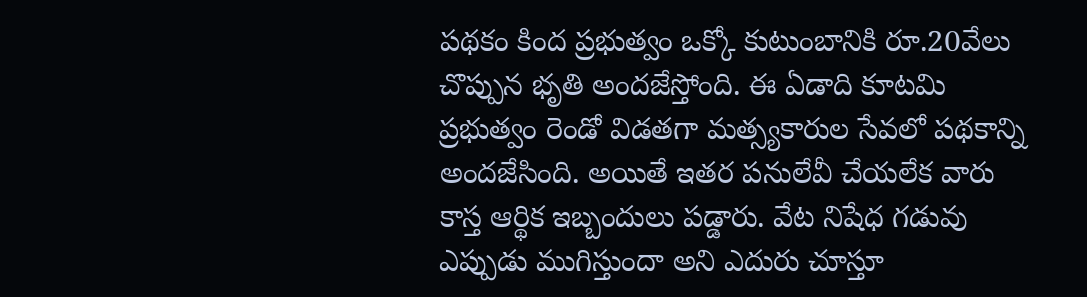పథకం కింద ప్రభుత్వం ఒక్కో కుటుంబానికి రూ.20వేలు చొప్పున భృతి అందజేస్తోంది. ఈ ఏడాది కూటమి ప్రభుత్వం రెండో విడతగా మత్స్యకారుల సేవలో పథకాన్ని అందజేసింది. అయితే ఇతర పనులేవీ చేయలేక వారు కాస్త ఆర్థిక ఇబ్బందులు పడ్డారు. వేట నిషేధ గడువు ఎప్పుడు ముగిస్తుందా అని ఎదురు చూస్తూ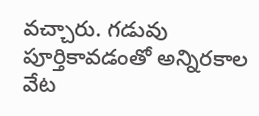వచ్చారు. గడువు పూర్తికావడంతో అన్నిరకాల వేట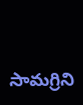సామగ్రిని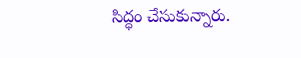సిద్ధం చేసుకున్నారు.